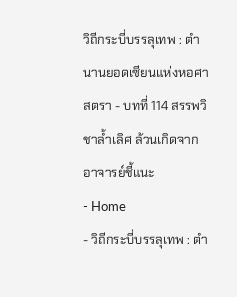วิถีกระบี่บรรลุเทพ : ตำนานยอดเซียนแห่งหอศาสตรา - บทที่ 114 สรรพวิชาล้ำเลิศ ล้วนเกิดจากอาจารย์ชี้แนะ
- Home
- วิถีกระบี่บรรลุเทพ : ตำ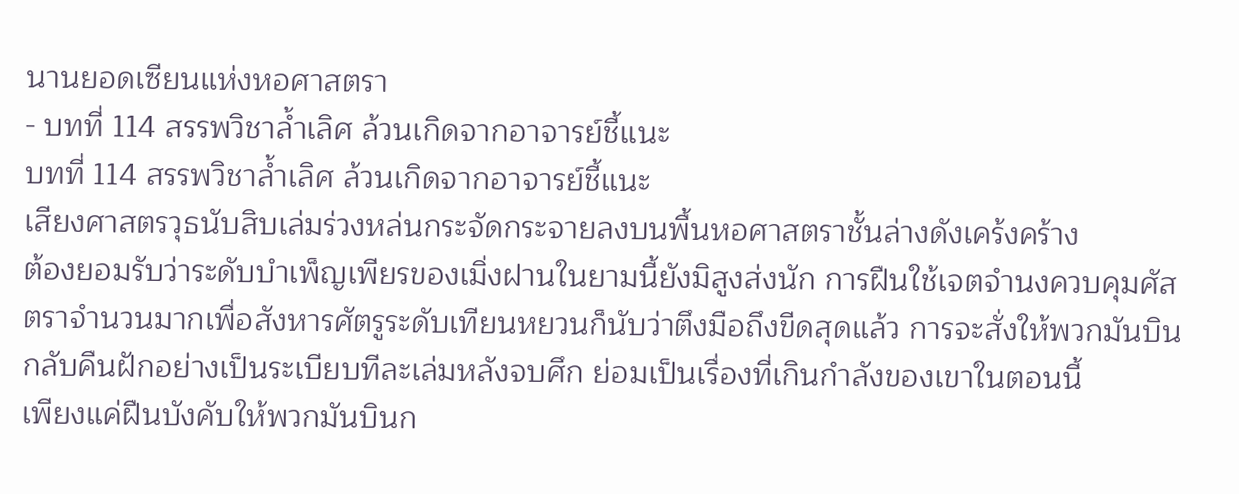นานยอดเซียนแห่งหอศาสตรา
- บทที่ 114 สรรพวิชาล้ำเลิศ ล้วนเกิดจากอาจารย์ชี้แนะ
บทที่ 114 สรรพวิชาล้ำเลิศ ล้วนเกิดจากอาจารย์ชี้แนะ
เสียงศาสตรวุธนับสิบเล่มร่วงหล่นกระจัดกระจายลงบนพื้นหอศาสตราชั้นล่างดังเคร้งคร้าง
ต้องยอมรับว่าระดับบำเพ็ญเพียรของเมิ่งฝานในยามนี้ยังมิสูงส่งนัก การฝืนใช้เจตจำนงควบคุมศัสตราจำนวนมากเพื่อสังหารศัตรูระดับเทียนหยวนก็นับว่าตึงมือถึงขีดสุดแล้ว การจะสั่งให้พวกมันบินกลับคืนฝักอย่างเป็นระเบียบทีละเล่มหลังจบศึก ย่อมเป็นเรื่องที่เกินกำลังของเขาในตอนนี้
เพียงแค่ฝืนบังคับให้พวกมันบินก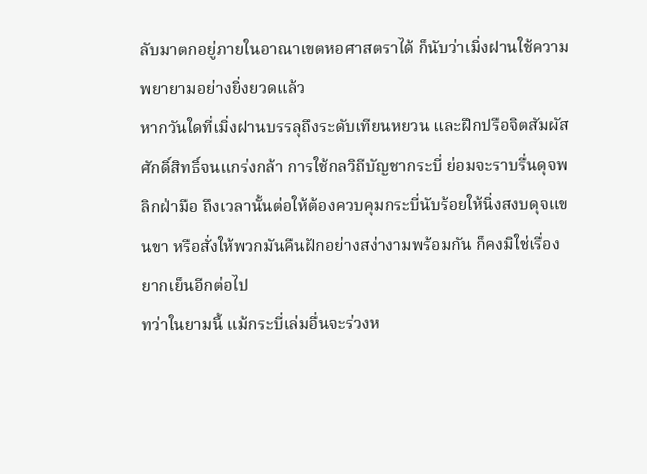ลับมาตกอยู่ภายในอาณาเขตหอศาสตราได้ ก็นับว่าเมิ่งฝานใช้ความพยายามอย่างยิ่งยวดแล้ว
หากวันใดที่เมิ่งฝานบรรลุถึงระดับเทียนหยวน และฝึกปรือจิตสัมผัสศักดิ์สิทธิ์จนแกร่งกล้า การใช้กลวิถีบัญชากระบี่ ย่อมจะราบรื่นดุจพลิกฝ่ามือ ถึงเวลานั้นต่อให้ต้องควบคุมกระบี่นับร้อยให้นิ่งสงบดุจแขนขา หรือสั่งให้พวกมันคืนฝักอย่างสง่างามพร้อมกัน ก็คงมิใช่เรื่องยากเย็นอีกต่อไป
ทว่าในยามนี้ แม้กระบี่เล่มอื่นจะร่วงห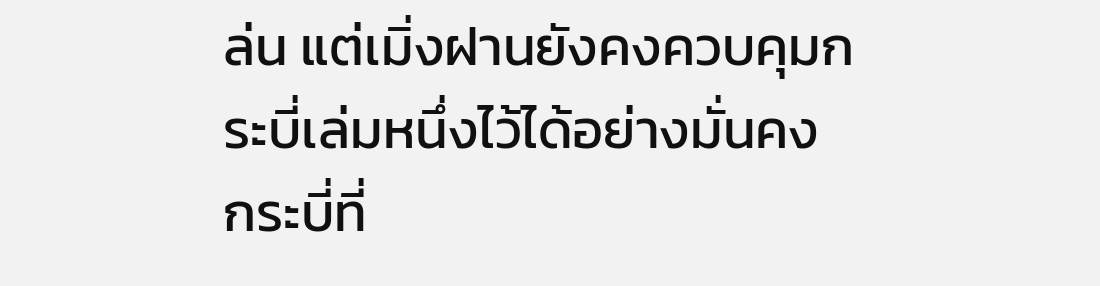ล่น แต่เมิ่งฝานยังคงควบคุมกระบี่เล่มหนึ่งไว้ได้อย่างมั่นคง
กระบี่ที่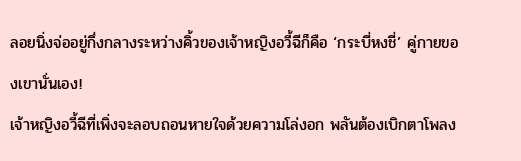ลอยนิ่งจ่ออยู่กึ่งกลางระหว่างคิ้วของเจ้าหญิงอวี้ฉีก็คือ ‘กระบี่หงชี่’ คู่กายของเขานั่นเอง!
เจ้าหญิงอวี้ฉีที่เพิ่งจะลอบถอนหายใจด้วยความโล่งอก พลันต้องเบิกตาโพลง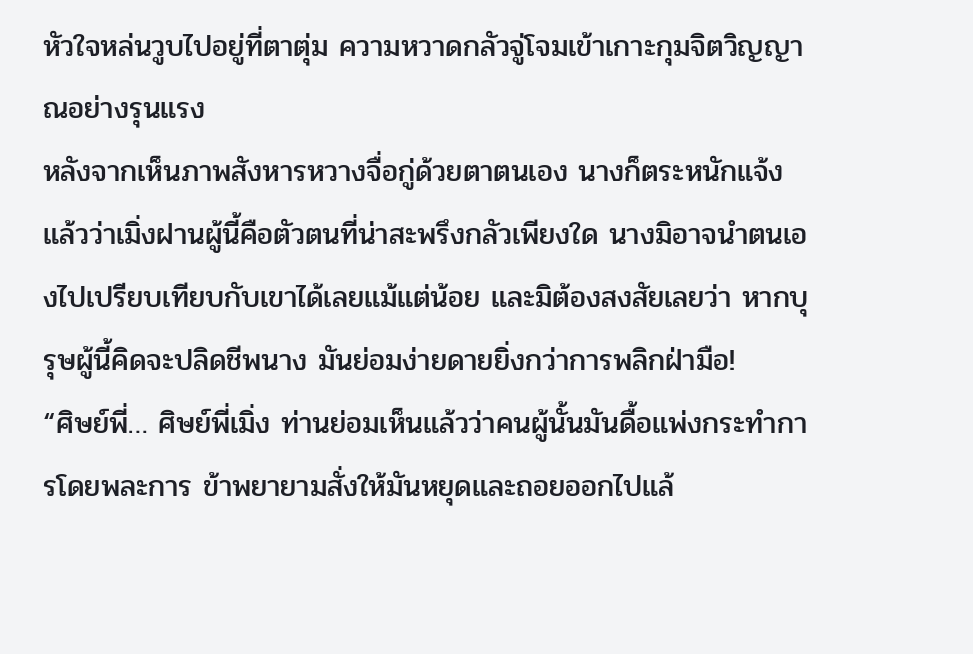หัวใจหล่นวูบไปอยู่ที่ตาตุ่ม ความหวาดกลัวจู่โจมเข้าเกาะกุมจิตวิญญาณอย่างรุนแรง
หลังจากเห็นภาพสังหารหวางจื่อกู่ด้วยตาตนเอง นางก็ตระหนักแจ้งแล้วว่าเมิ่งฝานผู้นี้คือตัวตนที่น่าสะพรึงกลัวเพียงใด นางมิอาจนำตนเองไปเปรียบเทียบกับเขาได้เลยแม้แต่น้อย และมิต้องสงสัยเลยว่า หากบุรุษผู้นี้คิดจะปลิดชีพนาง มันย่อมง่ายดายยิ่งกว่าการพลิกฝ่ามือ!
“ศิษย์พี่… ศิษย์พี่เมิ่ง ท่านย่อมเห็นแล้วว่าคนผู้นั้นมันดื้อแพ่งกระทำการโดยพละการ ข้าพยายามสั่งให้มันหยุดและถอยออกไปแล้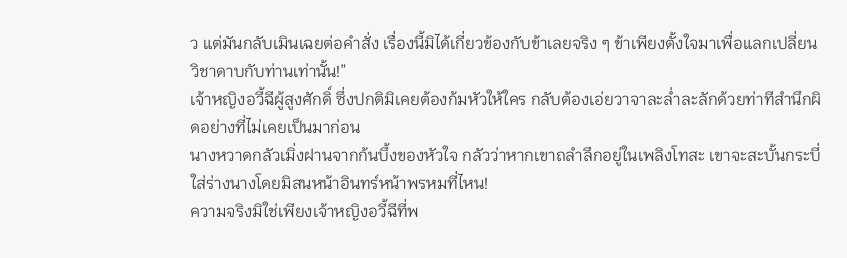ว แต่มันกลับเมินเฉยต่อคำสั่ง เรื่องนี้มิได้เกี่ยวข้องกับข้าเลยจริง ๆ ข้าเพียงตั้งใจมาเพื่อแลกเปลี่ยนวิชาดาบกับท่านเท่านั้น!”
เจ้าหญิงอวี้ฉีผู้สูงศักดิ์ ซึ่งปกติมิเคยต้องก้มหัวให้ใคร กลับต้องเอ่ยวาจาละล่ำละลักด้วยท่าทีสำนึกผิดอย่างที่ไม่เคยเป็นมาก่อน
นางหวาดกลัวเมิ่งฝานจากก้นบึ้งของหัวใจ กลัวว่าหากเขาถลำลึกอยู่ในเพลิงโทสะ เขาจะสะบั้นกระบี่ใส่ร่างนางโดยมิสนหน้าอินทร์หน้าพรหมที่ไหน!
ความจริงมิใช่เพียงเจ้าหญิงอวี้ฉีที่พ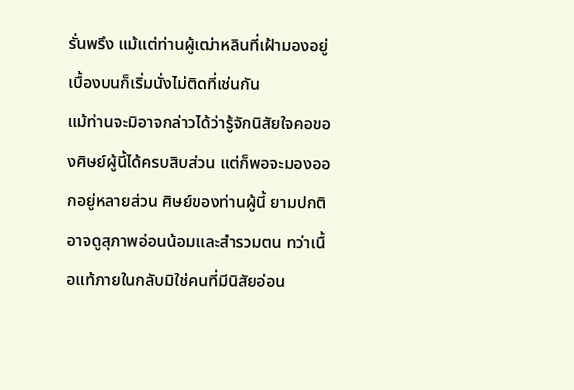รั่นพรึง แม้แต่ท่านผู้เฒ่าหลินที่เฝ้ามองอยู่เบื้องบนก็เริ่มนั่งไม่ติดที่เช่นกัน
แม้ท่านจะมิอาจกล่าวได้ว่ารู้จักนิสัยใจคอของศิษย์ผู้นี้ได้ครบสิบส่วน แต่ก็พอจะมองออกอยู่หลายส่วน ศิษย์ของท่านผู้นี้ ยามปกติอาจดูสุภาพอ่อนน้อมและสำรวมตน ทว่าเนื้อแท้ภายในกลับมิใช่คนที่มีนิสัยอ่อน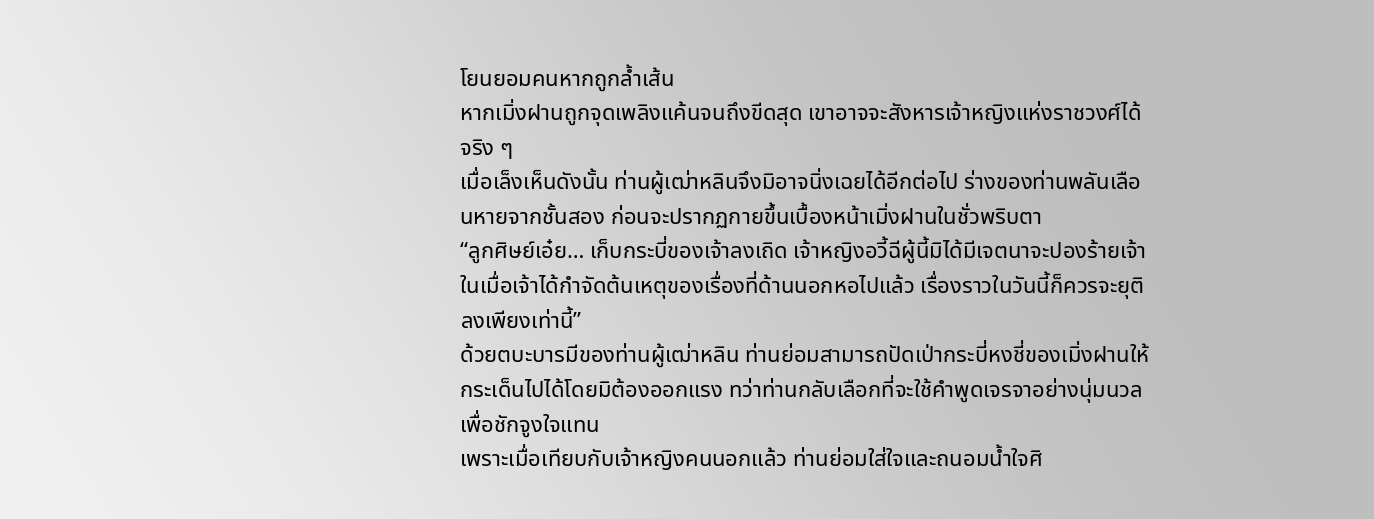โยนยอมคนหากถูกล้ำเส้น
หากเมิ่งฝานถูกจุดเพลิงแค้นจนถึงขีดสุด เขาอาจจะสังหารเจ้าหญิงแห่งราชวงศ์ได้จริง ๆ
เมื่อเล็งเห็นดังนั้น ท่านผู้เฒ่าหลินจึงมิอาจนิ่งเฉยได้อีกต่อไป ร่างของท่านพลันเลือนหายจากชั้นสอง ก่อนจะปรากฏกายขึ้นเบื้องหน้าเมิ่งฝานในชั่วพริบตา
“ลูกศิษย์เอ๋ย… เก็บกระบี่ของเจ้าลงเถิด เจ้าหญิงอวี้ฉีผู้นี้มิได้มีเจตนาจะปองร้ายเจ้า ในเมื่อเจ้าได้กำจัดต้นเหตุของเรื่องที่ด้านนอกหอไปแล้ว เรื่องราวในวันนี้ก็ควรจะยุติลงเพียงเท่านี้”
ด้วยตบะบารมีของท่านผู้เฒ่าหลิน ท่านย่อมสามารถปัดเป่ากระบี่หงชี่ของเมิ่งฝานให้กระเด็นไปได้โดยมิต้องออกแรง ทว่าท่านกลับเลือกที่จะใช้คำพูดเจรจาอย่างนุ่มนวลเพื่อชักจูงใจแทน
เพราะเมื่อเทียบกับเจ้าหญิงคนนอกแล้ว ท่านย่อมใส่ใจและถนอมน้ำใจศิ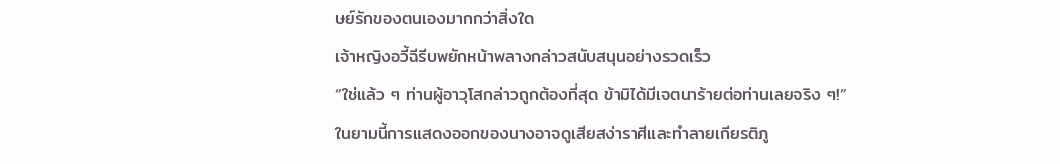ษย์รักของตนเองมากกว่าสิ่งใด
เจ้าหญิงอวี้ฉีรีบพยักหน้าพลางกล่าวสนับสนุนอย่างรวดเร็ว
“ใช่แล้ว ๆ ท่านผู้อาวุโสกล่าวถูกต้องที่สุด ข้ามิได้มีเจตนาร้ายต่อท่านเลยจริง ๆ!”
ในยามนี้การแสดงออกของนางอาจดูเสียสง่าราศีและทำลายเกียรติภู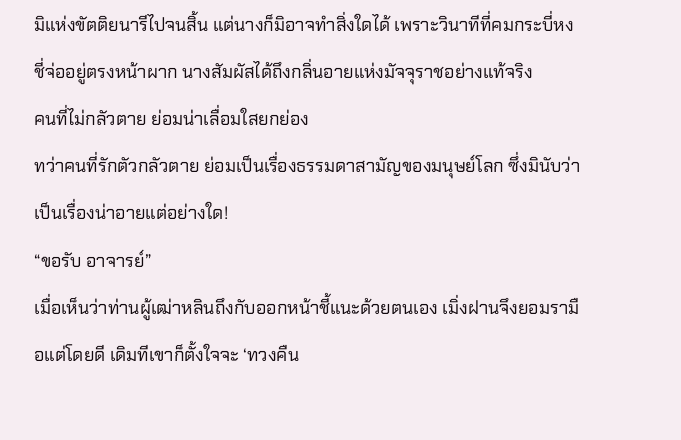มิแห่งขัตติยนารีไปจนสิ้น แต่นางก็มิอาจทำสิ่งใดได้ เพราะวินาทีที่คมกระบี่หงชี่จ่ออยู่ตรงหน้าผาก นางสัมผัสได้ถึงกลิ่นอายแห่งมัจจุราชอย่างแท้จริง
คนที่ไม่กลัวตาย ย่อมน่าเลื่อมใสยกย่อง
ทว่าคนที่รักตัวกลัวตาย ย่อมเป็นเรื่องธรรมดาสามัญของมนุษย์โลก ซึ่งมินับว่าเป็นเรื่องน่าอายแต่อย่างใด!
“ขอรับ อาจารย์”
เมื่อเห็นว่าท่านผู้เฒ่าหลินถึงกับออกหน้าชี้แนะด้วยตนเอง เมิ่งฝานจึงยอมรามือแต่โดยดี เดิมทีเขาก็ตั้งใจจะ ‘ทวงคืน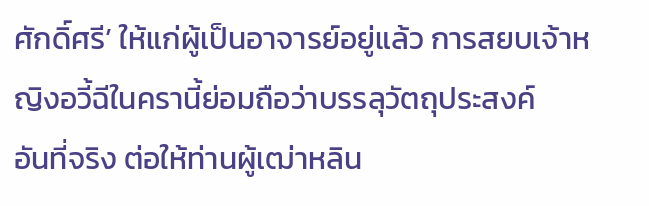ศักดิ์ศรี’ ให้แก่ผู้เป็นอาจารย์อยู่แล้ว การสยบเจ้าหญิงอวี้ฉีในครานี้ย่อมถือว่าบรรลุวัตถุประสงค์
อันที่จริง ต่อให้ท่านผู้เฒ่าหลิน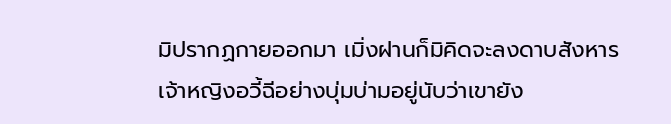มิปรากฏกายออกมา เมิ่งฝานก็มิคิดจะลงดาบสังหารเจ้าหญิงอวี้ฉีอย่างบุ่มบ่ามอยู่นับว่าเขายัง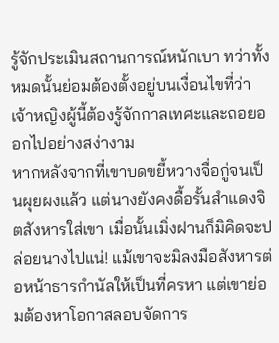รู้จักประเมินสถานการณ์หนักเบา ทว่าทั้งหมดนั้นย่อมต้องตั้งอยู่บนเงื่อนไขที่ว่าเจ้าหญิงผู้นี้ต้องรู้จักกาลเทศะและถอยออกไปอย่างสง่างาม
หากหลังจากที่เขาบดขยี้หวางจื่อกู่จนเป็นผุยผงแล้ว แต่นางยังคงดื้อรั้นสำแดงจิตสังหารใส่เขา เมื่อนั้นเมิ่งฝานก็มิคิดจะปล่อยนางไปแน่! แม้เขาจะมิลงมือสังหารต่อหน้าธารกำนัลให้เป็นที่ครหา แต่เขาย่อมต้องหาโอกาสลอบจัดการ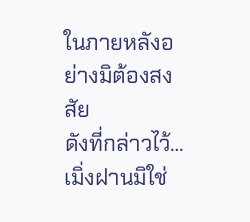ในภายหลังอย่างมิต้องสงสัย
ดังที่กล่าวไว้… เมิ่งฝานมิใช่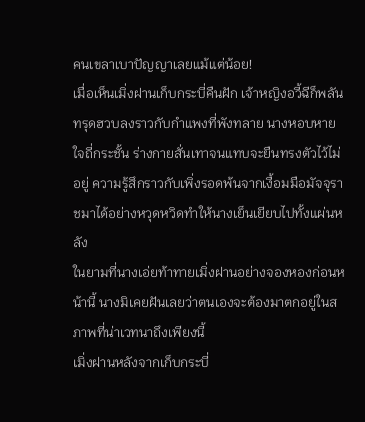คนเขลาเบาปัญญาเลยแม้แต่น้อย!
เมื่อเห็นเมิ่งฝานเก็บกระบี่คืนฝัก เจ้าหญิงอวี้ฉีก็พลันทรุดฮวบลงราวกับกำแพงที่พังทลาย นางหอบหายใจถี่กระชั้น ร่างกายสั่นเทาจนแทบจะยืนทรงตัวไว้ไม่อยู่ ความรู้สึกราวกับเพิ่งรอดพ้นจากเงื้อมมือมัจจุราชมาได้อย่างหวุดหวิดทำให้นางเย็นเยียบไปทั้งแผ่นหลัง
ในยามที่นางเอ่ยท้าทายเมิ่งฝานอย่างจองหองก่อนหน้านี้ นางมิเคยฝันเลยว่าตนเองจะต้องมาตกอยู่ในสภาพที่น่าเวทนาถึงเพียงนี้
เมิ่งฝานหลังจากเก็บกระบี่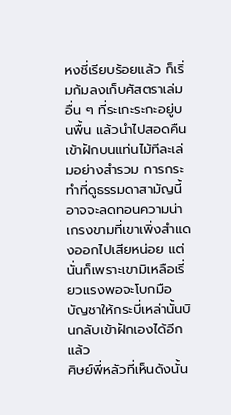หงชี่เรียบร้อยแล้ว ก็เริ่มก้มลงเก็บศัสตราเล่มอื่น ๆ ที่ระเกะระกะอยู่บนพื้น แล้วนำไปสอดคืนเข้าฝักบนแท่นไม้ทีละเล่มอย่างสำรวม การกระทำที่ดูธรรมดาสามัญนี้อาจจะลดทอนความน่าเกรงขามที่เขาเพิ่งสำแดงออกไปเสียหน่อย แต่นั่นก็เพราะเขามิเหลือเรี่ยวแรงพอจะโบกมือบัญชาให้กระบี่เหล่านั้นบินกลับเข้าฝักเองได้อีกแล้ว
ศิษย์พี่หลัวที่เห็นดังนั้น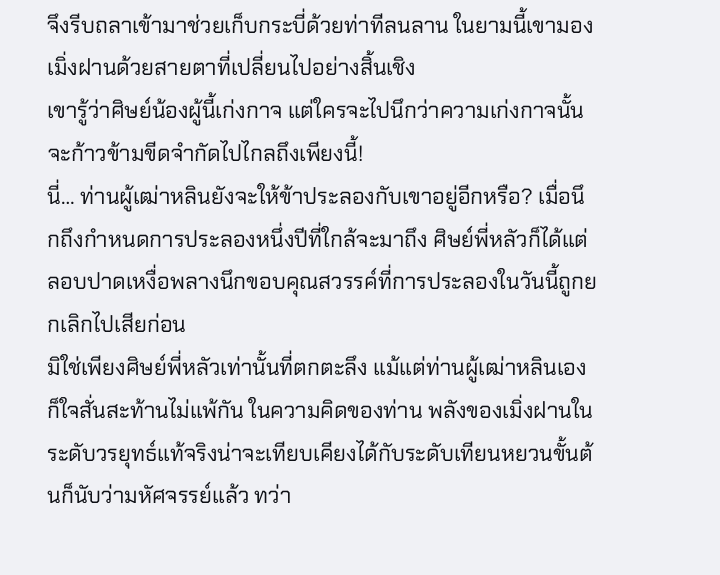จึงรีบถลาเข้ามาช่วยเก็บกระบี่ด้วยท่าทีลนลาน ในยามนี้เขามองเมิ่งฝานด้วยสายตาที่เปลี่ยนไปอย่างสิ้นเชิง
เขารู้ว่าศิษย์น้องผู้นี้เก่งกาจ แต่ใครจะไปนึกว่าความเก่งกาจนั้นจะก้าวข้ามขีดจำกัดไปไกลถึงเพียงนี้!
นี่… ท่านผู้เฒ่าหลินยังจะให้ข้าประลองกับเขาอยู่อีกหรือ? เมื่อนึกถึงกำหนดการประลองหนึ่งปีที่ใกล้จะมาถึง ศิษย์พี่หลัวก็ได้แต่ลอบปาดเหงื่อพลางนึกขอบคุณสวรรค์ที่การประลองในวันนี้ถูกยกเลิกไปเสียก่อน
มิใช่เพียงศิษย์พี่หลัวเท่านั้นที่ตกตะลึง แม้แต่ท่านผู้เฒ่าหลินเองก็ใจสั่นสะท้านไม่แพ้กัน ในความคิดของท่าน พลังของเมิ่งฝานในระดับวรยุทธ์แท้จริงน่าจะเทียบเคียงได้กับระดับเทียนหยวนขั้นต้นก็นับว่ามหัศจรรย์แล้ว ทว่า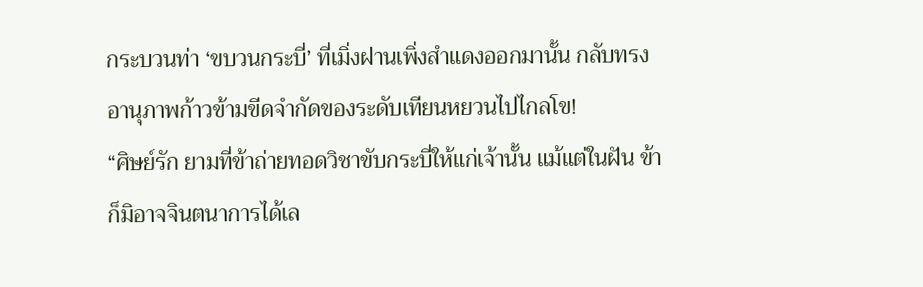กระบวนท่า ‘ขบวนกระบี่’ ที่เมิ่งฝานเพิ่งสำแดงออกมานั้น กลับทรงอานุภาพก้าวข้ามขีดจำกัดของระดับเทียนหยวนไปไกลโข!
“ศิษย์รัก ยามที่ข้าถ่ายทอดวิชาขับกระบี่ให้แก่เจ้านั้น แม้แต่ในฝัน ข้าก็มิอาจจินตนาการได้เล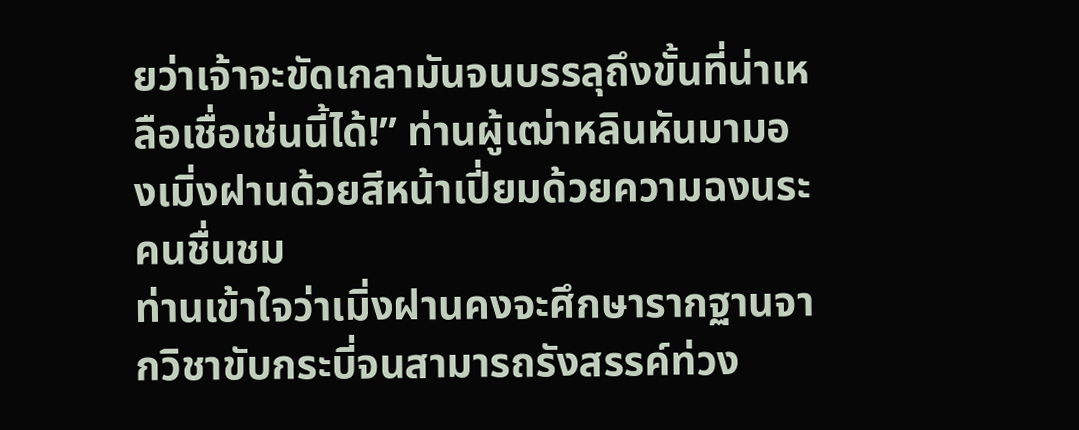ยว่าเจ้าจะขัดเกลามันจนบรรลุถึงขั้นที่น่าเหลือเชื่อเช่นนี้ได้!” ท่านผู้เฒ่าหลินหันมามองเมิ่งฝานด้วยสีหน้าเปี่ยมด้วยความฉงนระคนชื่นชม
ท่านเข้าใจว่าเมิ่งฝานคงจะศึกษารากฐานจากวิชาขับกระบี่จนสามารถรังสรรค์ท่วง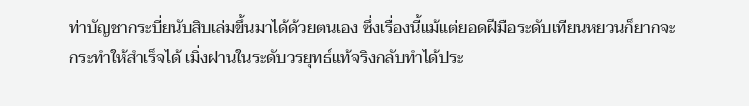ท่าบัญชากระบี่ยนับสิบเล่มขึ้นมาได้ด้วยตนเอง ซึ่งเรื่องนี้แม้แต่ยอดฝีมือระดับเทียนหยวนก็ยากจะกระทำให้สำเร็จได้ เมิ่งฝานในระดับวรยุทธ์แท้จริงกลับทำได้ประ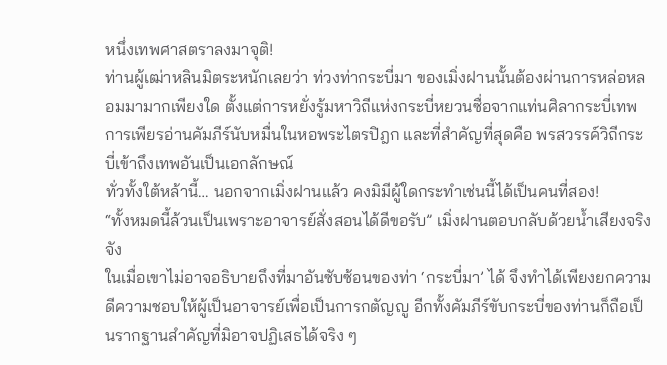หนึ่งเทพศาสตราลงมาจุติ!
ท่านผู้เฒ่าหลินมิตระหนักเลยว่า ท่วงท่ากระบี่มา ของเมิ่งฝานนั้นต้องผ่านการหล่อหลอมมามากเพียงใด ตั้งแต่การหยั่งรู้มหาวิถีแห่งกระบี่หยวนซื่อจากแท่นศิลากระบี่เทพ การเพียรอ่านคัมภีร์นับหมื่นในหอพระไตรปิฎก และที่สำคัญที่สุดคือ พรสวรรค์วิถีกระบี่เข้าถึงเทพอันเป็นเอกลักษณ์
ทั่วทั้งใต้หล้านี้… นอกจากเมิ่งฝานแล้ว คงมิมีผู้ใดกระทำเช่นนี้ได้เป็นคนที่สอง!
“ทั้งหมดนี้ล้วนเป็นเพราะอาจารย์สั่งสอนได้ดีขอรับ” เมิ่งฝานตอบกลับด้วยน้ำเสียงจริงจัง
ในเมื่อเขาไม่อาจอธิบายถึงที่มาอันซับซ้อนของท่า ‘กระบี่มา’ ได้ จึงทำได้เพียงยกความดีความชอบให้ผู้เป็นอาจารย์เพื่อเป็นการกตัญญู อีกทั้งคัมภีร์ขับกระบี่ของท่านก็ถือเป็นรากฐานสำคัญที่มิอาจปฏิเสธได้จริง ๆ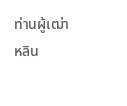ท่านผู้เฒ่าหลิน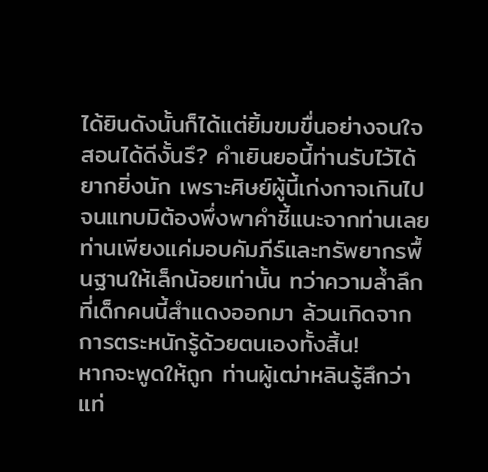ได้ยินดังนั้นก็ได้แต่ยิ้มขมขื่นอย่างจนใจ
สอนได้ดีงั้นรึ? คำเยินยอนี้ท่านรับไว้ได้ยากยิ่งนัก เพราะศิษย์ผู้นี้เก่งกาจเกินไปจนแทบมิต้องพึ่งพาคำชี้แนะจากท่านเลย ท่านเพียงแค่มอบคัมภีร์และทรัพยากรพื้นฐานให้เล็กน้อยเท่านั้น ทว่าความล้ำลึกที่เด็กคนนี้สำแดงออกมา ล้วนเกิดจากการตระหนักรู้ด้วยตนเองทั้งสิ้น!
หากจะพูดให้ถูก ท่านผู้เฒ่าหลินรู้สึกว่าแท่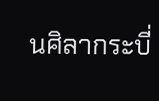นศิลากระบี่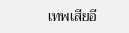เทพเสียอี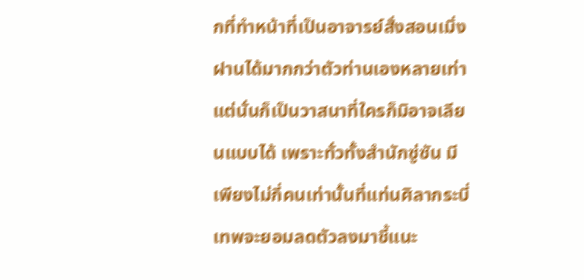กที่ทำหน้าที่เป็นอาจารย์สั่งสอนเมิ่งฝานได้มากกว่าตัวท่านเองหลายเท่า แต่นั่นก็เป็นวาสนาที่ใครก็มิอาจเลียนแบบได้ เพราะทั่วทั้งสำนักซู่ซัน มีเพียงไม่กี่คนเท่านั้นที่แท่นศิลากระบี่เทพจะยอมลดตัวลงมาชี้แนะ